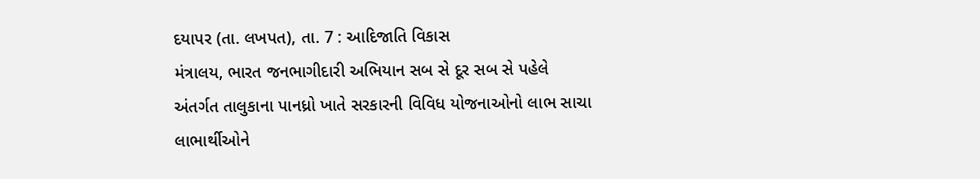દયાપર (તા. લખપત), તા. 7 : આદિજાતિ વિકાસ
મંત્રાલય, ભારત જનભાગીદારી અભિયાન સબ સે દૂર સબ સે પહેલે
અંતર્ગત તાલુકાના પાનધ્રો ખાતે સરકારની વિવિધ યોજનાઓનો લાભ સાચા લાભાર્થીઓને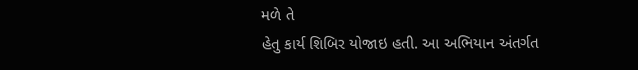મળે તે
હેતુ કાર્ય શિબિર યોજાઇ હતી. આ અભિયાન અંતર્ગત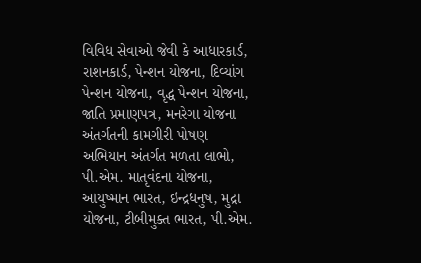વિવિધ સેવાઓ જેવી કે આધારકાર્ડ,
રાશનકાર્ડ, પેન્શન યોજના, દિવ્યાંગ પેન્શન યોજના, વૃદ્ધ પેન્શન યોજના, જાતિ પ્રમાણપત્ર, મનરેગા યોજના અંતર્ગતની કામગીરી પોષણ
અભિયાન અંતર્ગત મળતા લાભો, પી.એમ. માતૃવંદના યોજના, આયુષ્માન ભારત, ઇન્દ્રધનુષ, મુદ્રા
યોજના, ટીબીમુક્ત ભારત, પી.એમ.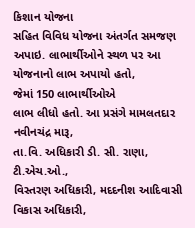કિશાન યોજના
સહિત વિવિધ યોજના અંતર્ગત સમજણ અપાઇ. લાભાર્થીઓને સ્થળ પર આ યોજનાનો લાભ અપાયો હતો,
જેમાં 150 લાભાર્થીઓએ
લાભ લીધો હતો. આ પ્રસંગે મામલતદાર નવીનચંદ્ર મારૂ,
તા.વિ. અધિકારી ડી. સી. રાણા, ટી.એચ.ઓ.,
વિસ્તરણ અધિકારી, મદદનીશ આદિવાસી વિકાસ અધિકારી,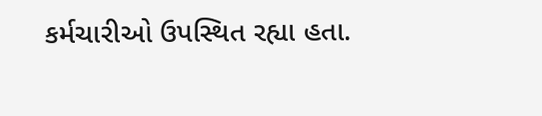કર્મચારીઓ ઉપસ્થિત રહ્યા હતા.